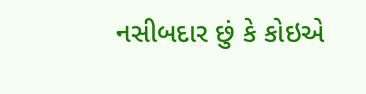નસીબદાર છું કે કોઇએ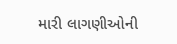મારી લાગણીઓની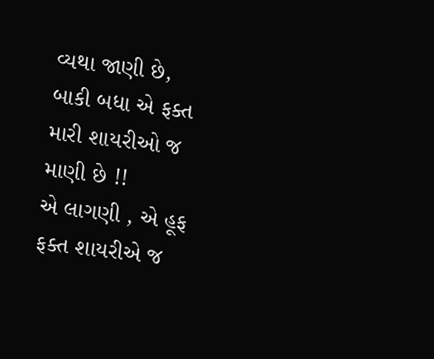વ્યથા જાણી છે,
બાકી બધા એ ફક્ત મારી શાયરીઓ જ માણી છે !!
એ લાગણી , એ હૂફ ફક્ત શાયરીએ જ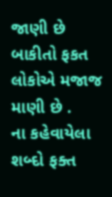જાણી છે
બાકીતો ફકત લોકોએ મજાજ માણી છે .
ના કહેવાયેલા શબ્દો ફક્ત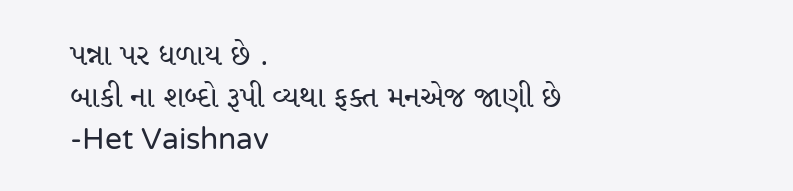પન્ના પર ધળાય છે .
બાકી ના શબ્દો રૂપી વ્યથા ફક્ત મનએજ જાણી છે
-Het Vaishnav